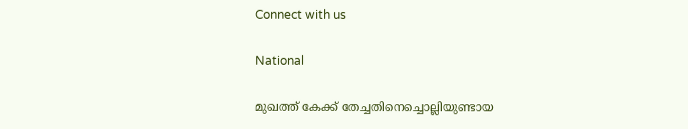Connect with us

National

മുഖത്ത് കേക്ക് തേച്ചതിനെച്ചൊല്ലിയുണ്ടായ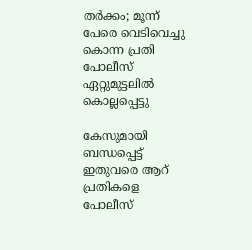തര്‍ക്കം; മൂന്ന് പേരെ വെടിവെച്ചു കൊന്ന പ്രതി പോലീസ് ഏറ്റുമുട്ടലില്‍ കൊല്ലപ്പെട്ടു

കേസുമായി ബന്ധപ്പെട്ട് ഇതുവരെ ആറ് പ്രതികളെ പോലീസ്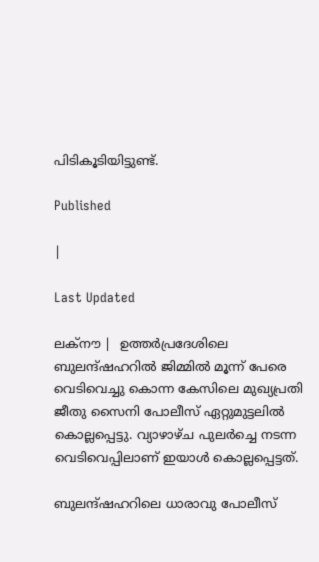പിടികൂടിയിട്ടുണ്ട്.

Published

|

Last Updated

ലക്‌നൗ |  ഉത്തര്‍പ്രദേശിലെ ബുലന്ദ്ഷഹറില്‍ ജിമ്മില്‍ മൂന്ന് പേരെ വെടിവെച്ചു കൊന്ന കേസിലെ മുഖ്യപ്രതി ജീതു സൈനി പോലീസ് ഏറ്റുമുട്ടലില്‍ കൊല്ലപ്പെട്ടു. വ്യാഴാഴ്ച പുലര്‍ച്ചെ നടന്ന വെടിവെപ്പിലാണ് ഇയാള്‍ കൊല്ലപ്പെട്ടത്.

ബുലന്ദ്ഷഹറിലെ ധാരാവു പോലീസ്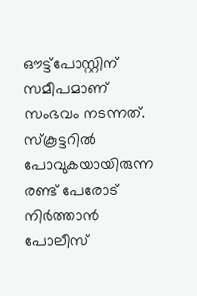ഔട്ട്പോസ്റ്റിന് സമീപമാണ് സംഭവം നടന്നത്. സ്‌കൂട്ടറില്‍ പോവുകയായിരുന്ന രണ്ട് പേരോട് നിര്‍ത്താന്‍ പോലീസ്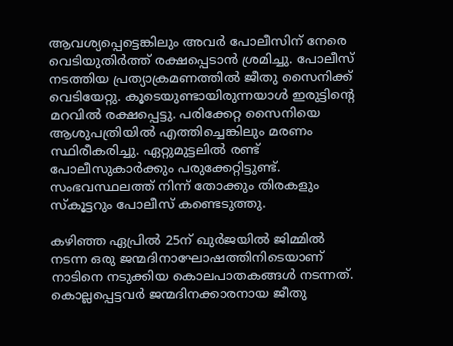ആവശ്യപ്പെട്ടെങ്കിലും അവര്‍ പോലീസിന് നേരെ വെടിയുതിര്‍ത്ത് രക്ഷപ്പെടാന്‍ ശ്രമിച്ചു. പോലീസ് നടത്തിയ പ്രത്യാക്രമണത്തില്‍ ജീതു സൈനിക്ക് വെടിയേറ്റു. കൂടെയുണ്ടായിരുന്നയാള്‍ ഇരുട്ടിന്റെ മറവില്‍ രക്ഷപ്പെട്ടു. പരിക്കേറ്റ സൈനിയെ ആശുപത്രിയില്‍ എത്തിച്ചെങ്കിലും മരണം സ്ഥിരീകരിച്ചു. ഏറ്റുമുട്ടലില്‍ രണ്ട് പോലീസുകാര്‍ക്കും പരുക്കേറ്റിട്ടുണ്ട്. സംഭവസ്ഥലത്ത് നിന്ന് തോക്കും തിരകളും സ്‌കൂട്ടറും പോലീസ് കണ്ടെടുത്തു.

കഴിഞ്ഞ ഏപ്രില്‍ 25ന് ഖുര്‍ജയില്‍ ജിമ്മില്‍ നടന്ന ഒരു ജന്മദിനാഘോഷത്തിനിടെയാണ് നാടിനെ നടുക്കിയ കൊലപാതകങ്ങള്‍ നടന്നത്. കൊല്ലപ്പെട്ടവര്‍ ജന്മദിനക്കാരനായ ജീതു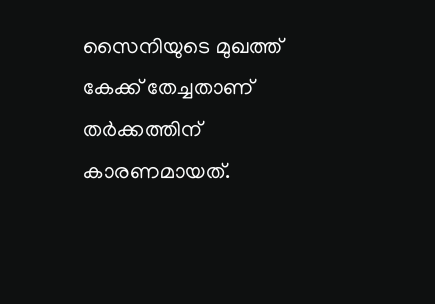സൈനിയുടെ മുഖത്ത് കേക്ക് തേച്ചതാണ് തര്‍ക്കത്തിന് കാരണമായത്.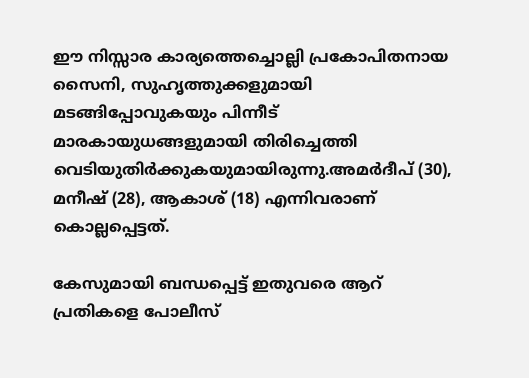ഈ നിസ്സാര കാര്യത്തെച്ചൊല്ലി പ്രകോപിതനായ സൈനി, സുഹൃത്തുക്കളുമായി മടങ്ങിപ്പോവുകയും പിന്നീട് മാരകായുധങ്ങളുമായി തിരിച്ചെത്തി വെടിയുതിര്‍ക്കുകയുമായിരുന്നു.അമര്‍ദീപ് (30), മനീഷ് (28), ആകാശ് (18) എന്നിവരാണ് കൊല്ലപ്പെട്ടത്.

കേസുമായി ബന്ധപ്പെട്ട് ഇതുവരെ ആറ് പ്രതികളെ പോലീസ്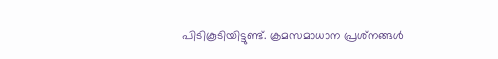പിടികൂടിയിട്ടുണ്ട്. ക്രമസമാധാന പ്രശ്‌നങ്ങള്‍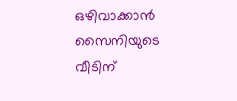ഒഴിവാക്കാന്‍ സൈനിയുടെ വീടിന്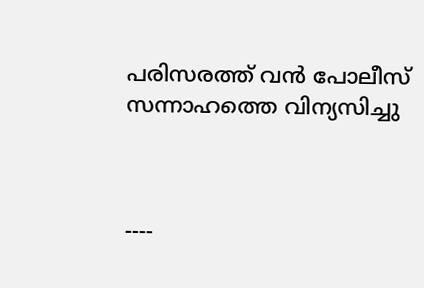പരിസരത്ത് വന്‍ പോലീസ് സന്നാഹത്തെ വിന്യസിച്ചു



----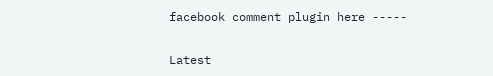facebook comment plugin here -----

Latest